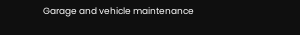Garage and vehicle maintenance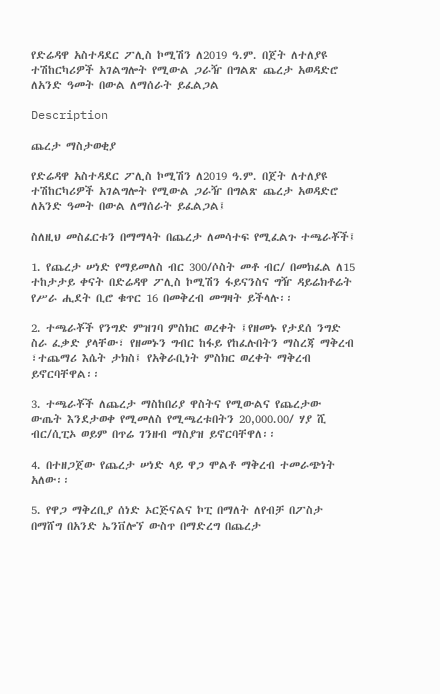የድሬዳዋ አስተዳደር ፖሊስ ኮሚሽን ለ2019 ዓ.ም. በጀት ለተለያዩ ተሽከርካሪዎች አገልግሎት የሚውል ጋራዥ በግልጽ ጨረታ አወዳድሮ ለአንድ ዓመት በውል ለማሰራት ይፈልጋል

Description

ጨረታ ማስታወቂያ

የድሬዳዋ አስተዳደር ፖሊስ ኮሚሽን ለ2019 ዓ.ም. በጀት ለተለያዩ ተሽከርካሪዎች አገልግሎት የሚውል ጋራዥ በግልጽ ጨረታ አወዳድሮ ለአንድ ዓመት በውል ለማሰራት ይፈልጋል፤

ስለዚህ መስፈርቱን በማማላት በጨረታ ለመሳተፍ የሚፈልጉ ተጫራቾች፤

1. የጨረታ ሠነድ የማይመለስ ብር 300/ሶስት መቶ ብር/ በመክፈል ለ15 ተከታታይ ቀናት በድሬዳዋ ፖሊስ ኮሚሽን ፋይናንስና ግዥ ዳይሬክቶሬት የሥራ ሒደት ቢሮ ቁጥር 16 በመቅረብ መግዛት ይችላሉ፡፡

2. ተጫራቾች የንግድ ምዝገባ ምስክር ወረቀት ፤የዘመኑ የታደሰ ንግድ ስራ ፈቃድ ያላቸው፣ የዘመኑን ግብር ከፋይ የከፈሉበትን ማስረጃ ማቅረብ ፣ተጨማሪ እሴት ታክስ፤ የአቅራቢነት ምስክር ወረቀት ማቅረብ ይኖርባቸዋል፡፡

3. ተጫራቾች ለጨረታ ማስከበሪያ ዋስትና የሚውልና የጨረታው ውጤት እንደታወቀ የሚመለስ የሚጫረቱበትን 20,000.00/ ሃያ ሺ ብር/ሲፒኦ ወይም በጥሬ ገንዘብ ማስያዝ ይኖርባቸዋለ፡፡

4. በተዘጋጀው የጨረታ ሠነድ ላይ ዋጋ ሞልቶ ማቅረብ ተመራጭነት አለው፡፡

5. የዋጋ ማቅረቢያ ሰነድ ኦርጅናልና ኮፒ በማለት ለየብቻ በፖስታ በማሸግ በአንድ ኤንቨሎኘ ውስጥ በማድረግ በጨረታ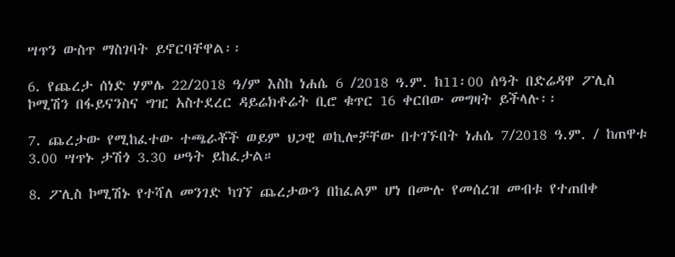ሣጥን ውስጥ ማስገባት ይኖርባቸዋል፡፡

6. የጨረታ ሰነድ ሃምሌ 22/2018 ዓ/ም እስከ ነሐሴ 6 /2018 ዓ.ም. ከ11፡00 ሰዓት በድሬዳዋ ፖሊስ ኮሚሽን በፋይናንስና ግዢ አስተደረር ዳይሬክቶሬት ቢሮ ቁጥር 16 ቀርበው መግዛት ይችላሉ፡፡

7. ጨረታው የሚከፈተው ተጫራቾች ወይም ህጋዊ ወኪሎቻቸው በተገኙበት ነሐሴ 7/2018 ዓ.ም. / ከጠዋቱ 3.00 ሣጥኑ ታሽጎ 3.30 ሠዓት ይከፈታል።

8. ፖሊስ ኮሚሽኑ የተሻለ መንገድ ካገኘ ጨረታውን በከፈልም ሆነ በሙሉ የመሰረዝ መብቱ የተጠበቀ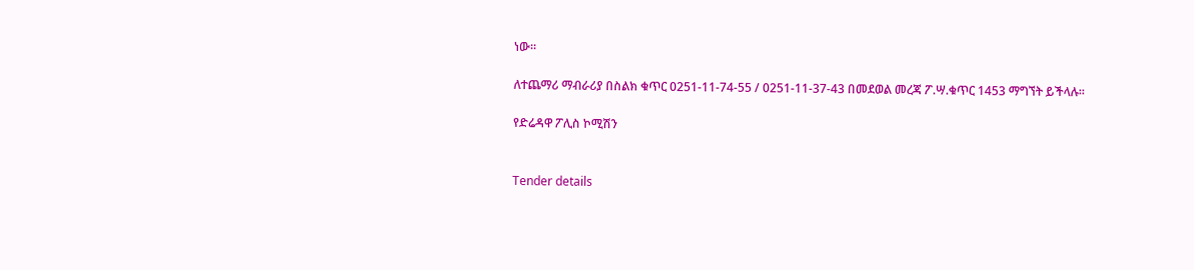ነው፡፡

ለተጨማሪ ማብራሪያ በስልክ ቁጥር 0251-11-74-55 / 0251-11-37-43 በመደወል መረጃ ፖ.ሣ.ቁጥር 1453 ማግኘት ይችላሉ፡፡

የድሬዳዋ ፖሊስ ኮሚሽን


Tender details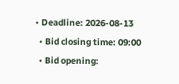• Deadline: 2026-08-13
  • Bid closing time: 09:00
  • Bid opening: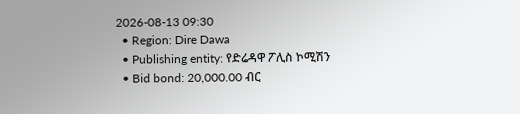2026-08-13 09:30
  • Region: Dire Dawa
  • Publishing entity: የድሬዳዋ ፖሊስ ኮሚሽን
  • Bid bond: 20,000.00 ብር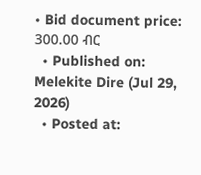• Bid document price: 300.00 ብር
  • Published on: Melekite Dire (Jul 29, 2026)
  • Posted at: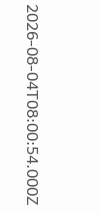2026-08-04T08:00:54.000Z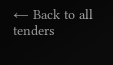← Back to all tenders